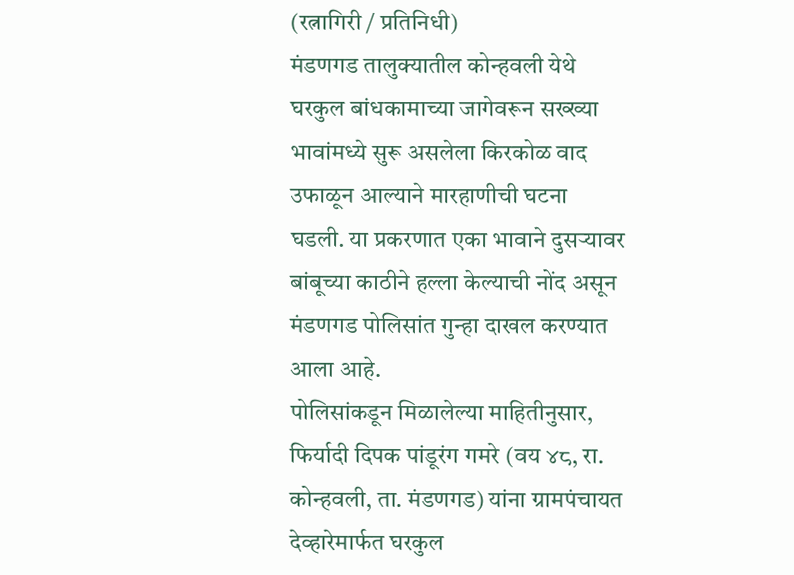(रत्नागिरी / प्रतिनिधी)
मंडणगड तालुक्यातील कोन्हवली येथे घरकुल बांधकामाच्या जागेवरून सख्ख्या भावांमध्ये सुरू असलेला किरकोळ वाद उफाळून आल्याने मारहाणीची घटना घडली. या प्रकरणात एका भावाने दुसऱ्यावर बांबूच्या काठीने हल्ला केल्याची नोंद असून मंडणगड पोलिसांत गुन्हा दाखल करण्यात आला आहे.
पोलिसांकडून मिळालेल्या माहितीनुसार, फिर्यादी दिपक पांडूरंग गमरे (वय ४८, रा. कोन्हवली, ता. मंडणगड) यांना ग्रामपंचायत देव्हारेमार्फत घरकुल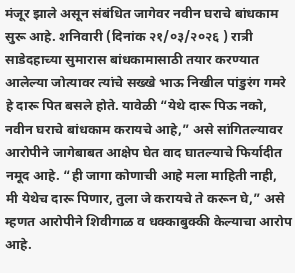मंजूर झाले असून संबंधित जागेवर नवीन घराचे बांधकाम सुरू आहे. शनिवारी (दिनांक २१/०३/२०२६ ) रात्री साडेदहाच्या सुमारास बांधकामासाठी तयार करण्यात आलेल्या जोत्यावर त्यांचे सख्खे भाऊ निखील पांडुरंग गमरे हे दारू पित बसले होते. यावेळी “येथे दारू पिऊ नको, नवीन घराचे बांधकाम करायचे आहे,” असे सांगितल्यावर आरोपीने जागेबाबत आक्षेप घेत वाद घातल्याचे फिर्यादीत नमूद आहे. “ही जागा कोणाची आहे मला माहिती नाही, मी येथेच दारू पिणार, तुला जे करायचे ते करून घे,” असे म्हणत आरोपीने शिवीगाळ व धक्काबुक्की केल्याचा आरोप आहे.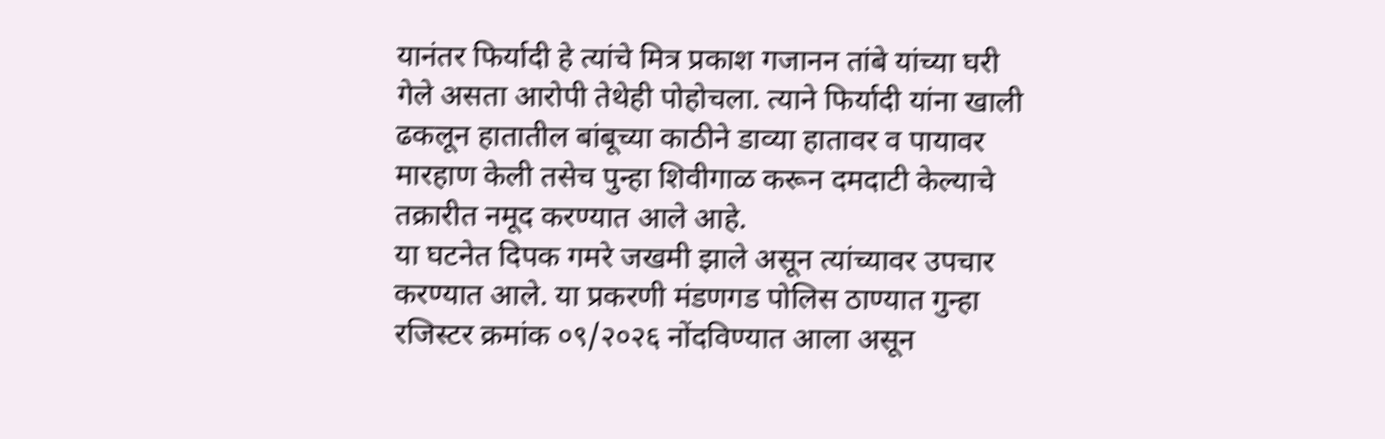यानंतर फिर्यादी हे त्यांचे मित्र प्रकाश गजानन तांबे यांच्या घरी गेले असता आरोपी तेथेही पोहोचला. त्याने फिर्यादी यांना खाली ढकलून हातातील बांबूच्या काठीने डाव्या हातावर व पायावर मारहाण केली तसेच पुन्हा शिवीगाळ करून दमदाटी केल्याचे तक्रारीत नमूद करण्यात आले आहे.
या घटनेत दिपक गमरे जखमी झाले असून त्यांच्यावर उपचार करण्यात आले. या प्रकरणी मंडणगड पोलिस ठाण्यात गुन्हा रजिस्टर क्रमांक ०९/२०२६ नोंदविण्यात आला असून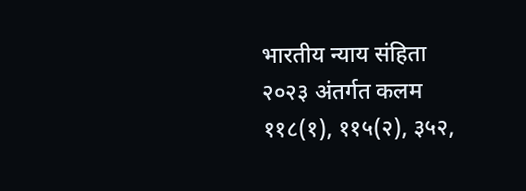भारतीय न्याय संहिता २०२३ अंतर्गत कलम ११८(१), ११५(२), ३५२,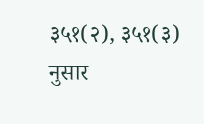३५१(२), ३५१(३) नुसार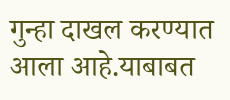गुन्हा दाखल करण्यात आला आहे.याबाबत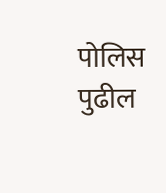पोलिस पुढील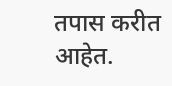तपास करीत आहेत.